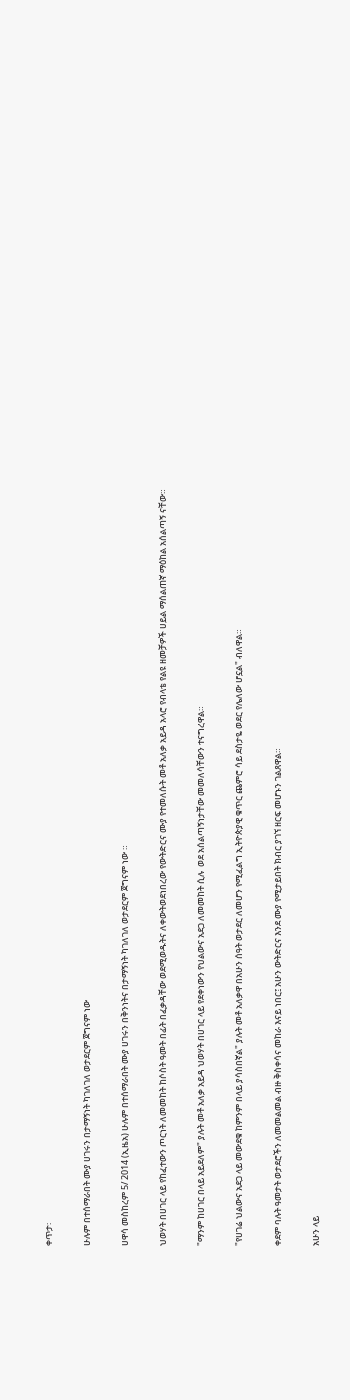ቀጥታ፡

ሁሉም በተሰማራበት ሙያ ሀገሩን በታማኝነት ካገለገለ ወታደርም ጀግናም ነው

ሀዋሳ መስከረም 5/ 2014 (ኢዜአ) ሁሉም በተሰማራበት ሙያ ሀገሩን በቅንነትና በታማኝነት ካገለገለ ወታደርም ጀግናም ነው ።

ህወሃት በሀገር ላይ የከፈተውን ጦርነት ለመመከት ከሶስት ዓመት በፊት በፈቃዳቸው ወደሚወዱትና ለቀውትወደነበረው የውትድርና ሙያ የተመለሱት መቶ አለቃ አይዳ አላሮ የብላቴ የልዩ ዘመቻዎች ሀይል ማሰልጠኛ ማዕከል አሰልጣኝ ናቸው።

"ማንም ከሀገር በላይ አይደለም" ያሉት መቶ አለቃ አይዳ ህወሃት በሀገር ላይ የደቀነውን የህልውና አደጋ ለመመከት ሲሉ  ወደ አሰልጣኝነታቸው መመለሳቸውን ተናግረዋል።

"የሀገሬ ህልውና አደጋ ላይ መውደቁ ከምንም በላይ ያሳስበኛል" ያሉት መቶ አለቃዋ በአሁን ሰዓት ወታደር ለመሆን የሚፈልግ ኢትዮጵያዊ ቁጥር ጨምሮ ሳይ ደስታዬ ወደር የሌለው ሆኗል" ብለዋል።

ቀደም ባሉት ዓመታት ወታደሮችን ለመመልመል ብዙ ቅስቀሳና መከራ እናይ ነበር፤ አሁን ውትድርና እንደ ሙያ የሚታይበት ክብር ያገኘ ዘርፍ መሆኑን ገልጸዋል።

አሁን ላይ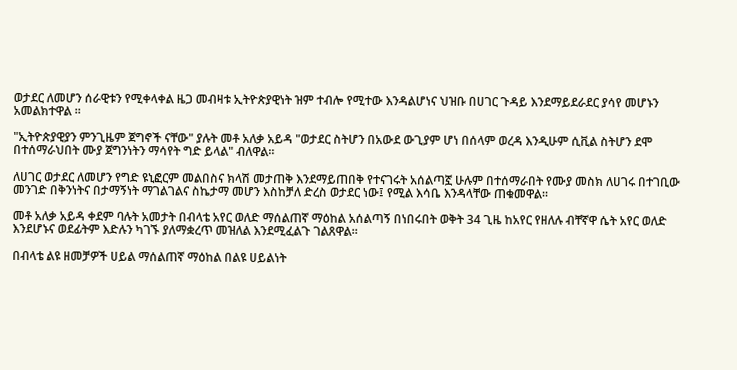ወታደር ለመሆን ሰራዊቱን የሚቀላቀል ዜጋ መብዛቱ ኢትዮጵያዊነት ዝም ተብሎ የሚተው እንዳልሆነና ህዝቡ በሀገር ጉዳይ እንደማይደራደር ያሳየ መሆኑን አመልክተዋል ።

"ኢትዮጵያዊያን ምንጊዜም ጀግኖች ናቸው" ያሉት መቶ አለቃ አይዳ "ወታደር ስትሆን በአውደ ውጊያም ሆነ በሰላም ወረዳ እንዲሁም ሲቪል ስትሆን ደሞ በተሰማራህበት ሙያ ጀግንነትን ማሳየት ግድ ይላል" ብለዋል።

ለሀገር ወታደር ለመሆን የግድ ዩኒፎርም መልበስና ክላሽ መታጠቅ እንደማይጠበቅ የተናገሩት አሰልጣኟ ሁሉም በተሰማራበት የሙያ መስክ ለሀገሩ በተገቢው መንገድ በቅንነትና በታማኝነት ማገልገልና ስኬታማ መሆን እስከቻለ ድረስ ወታደር ነው፤ የሚል እሳቤ እንዳላቸው ጠቁመዋል።

መቶ አለቃ አይዳ ቀደም ባሉት አመታት በብላቴ አየር ወለድ ማሰልጠኛ ማዕከል አሰልጣኝ በነበሩበት ወቅት 34 ጊዜ ከአየር የዘለሉ ብቸኛዋ ሴት አየር ወለድ እንደሆኑና ወደፊትም እድሉን ካገኙ ያለማቋረጥ መዝለል እንደሚፈልጉ ገልጸዋል።

በብላቴ ልዩ ዘመቻዎች ሀይል ማሰልጠኛ ማዕከል በልዩ ሀይልነት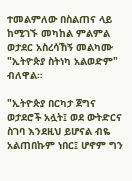ተመልምለው በስልጠና ላይ ከሚገኙ መካከል ምልምል ወታደር አስረሳኸኝ መልካሙ "ኢትዮጵያ ስትነካ አልወድም" ብለዋል።

"ኢትዮጵያ በርካታ ጀግና ወታደሮች አሏት፤ ወደ ውትድርና ስገባ እንደዚህ ይሆናል ብዬ አልጠበኩም ነበር፤ ሆኖም ግን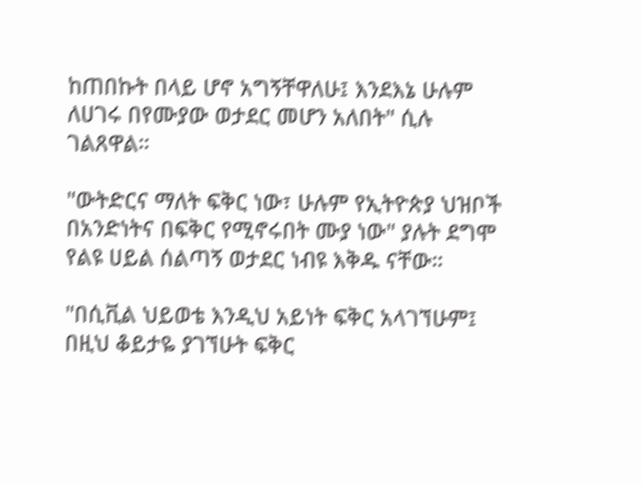ከጠበኩት በላይ ሆኖ አግኝቸዋለሁ፤ እንደእኔ ሁሉም ለሀገሩ በየሙያው ወታደር መሆን አለበት" ሲሉ ገልጸዋል።

"ውትድርና ማለት ፍቅር ነው፣ ሁሉም የኢትዮጵያ ህዝቦች በአንድነትና በፍቅር የሚኖሩበት ሙያ ነው" ያሉት ደግሞ የልዩ ሀይል ሰልጣኝ ወታደር ነብዩ እቅዱ ናቸው።

"በሲቪል ህይወቴ እንዲህ አይነት ፍቅር አላገኘሁም፤ በዚህ ቆይታዬ ያገኘሁት ፍቅር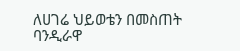ለሀገሬ ህይወቴን በመስጠት ባንዲራዋ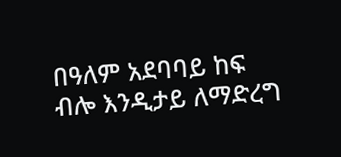በዓለም አደባባይ ከፍ ብሎ እንዲታይ ለማድረግ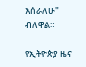እሰራለሁ" ብለዋል።

የኢትዮጵያ ዜና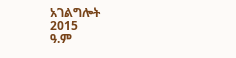አገልግሎት
2015
ዓ.ም